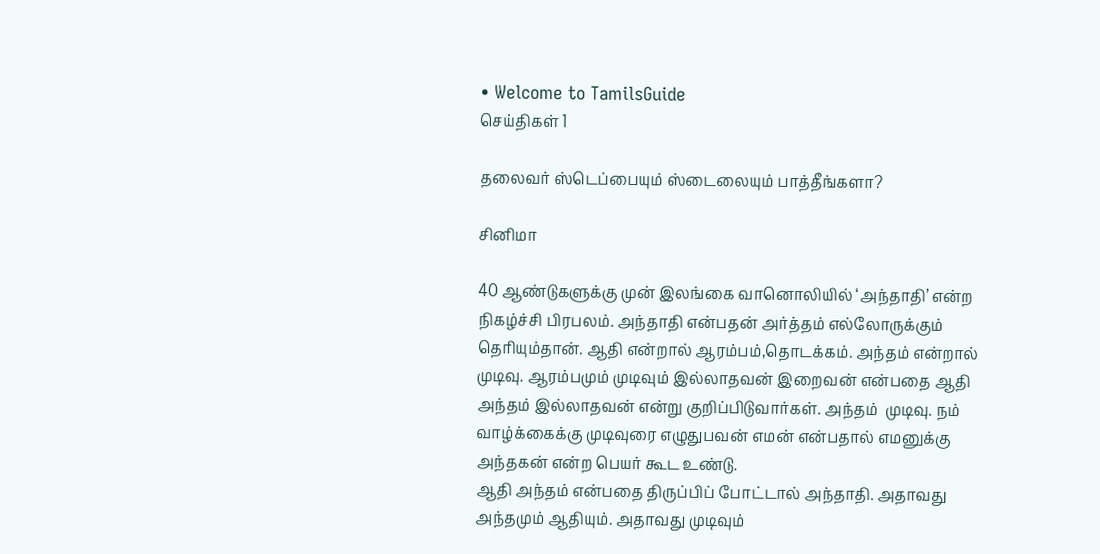• Welcome to TamilsGuide
செய்திகள் 1

தலைவர் ஸ்டெப்பையும் ஸ்டைலையும் பாத்தீங்களா?

சினிமா

40 ஆண்டுகளுக்கு முன் இலங்கை வானொலியில் ‘அந்தாதி’ என்ற நிகழ்ச்சி பிரபலம். அந்தாதி என்பதன் அர்த்தம் எல்லோருக்கும் தெரியும்தான். ஆதி என்றால் ஆரம்பம்,தொடக்கம். அந்தம் என்றால் முடிவு. ஆரம்பமும் முடிவும் இல்லாதவன் இறைவன் என்பதை ஆதி அந்தம் இல்லாதவன் என்று குறிப்பிடுவார்கள். அந்தம்  முடிவு. நம் வாழ்க்கைக்கு முடிவுரை எழுதுபவன் எமன் என்பதால் எமனுக்கு அந்தகன் என்ற பெயர் கூட உண்டு.
ஆதி அந்தம் என்பதை திருப்பிப் போட்டால் அந்தாதி. அதாவது அந்தமும் ஆதியும். அதாவது முடிவும்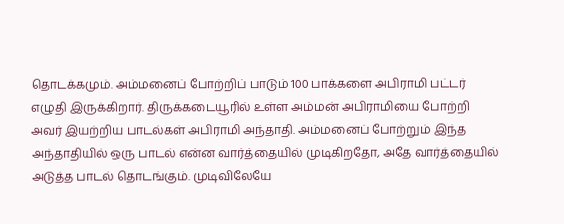தொடக்கமும். அம்மனைப் போற்றிப் பாடும் 100 பாக்களை அபிராமி பட்டர் எழுதி இருக்கிறார். திருக்கடையூரில் உள்ள அம்மன் அபிராமியை போற்றி அவர் இயற்றிய பாடல்கள் அபிராமி அந்தாதி. அம்மனைப் போற்றும் இந்த அந்தாதியில் ஒரு பாடல் என்ன வார்த்தையில் முடிகிறதோ, அதே வார்த்தையில் அடுத்த பாடல் தொடங்கும். முடிவிலேயே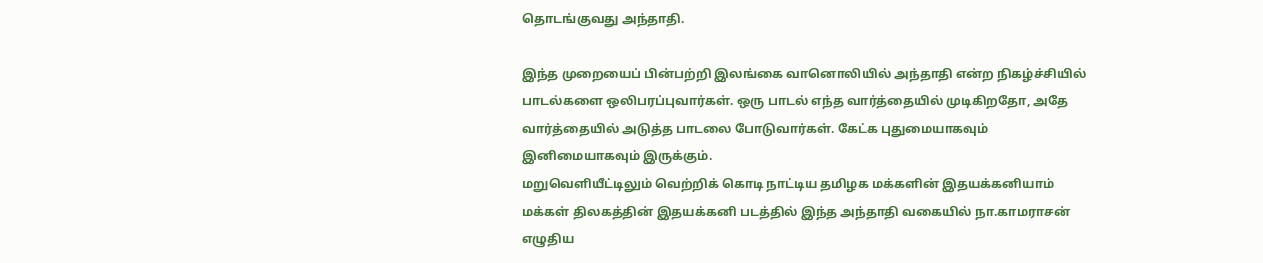தொடங்குவது அந்தாதி.

இந்த முறையைப் பின்பற்றி இலங்கை வானொலியில் அந்தாதி என்ற நிகழ்ச்சியில் பாடல்களை ஒலிபரப்புவார்கள். ஒரு பாடல் எந்த வார்த்தையில் முடிகிறதோ, அதே வார்த்தையில் அடுத்த பாடலை போடுவார்கள். கேட்க புதுமையாகவும் இனிமையாகவும் இருக்கும்.
மறுவெளியீட்டிலும் வெற்றிக் கொடி நாட்டிய தமிழக மக்களின் இதயக்கனியாம் மக்கள் திலகத்தின் இதயக்கனி படத்தில் இந்த அந்தாதி வகையில் நா.காமராசன் எழுதிய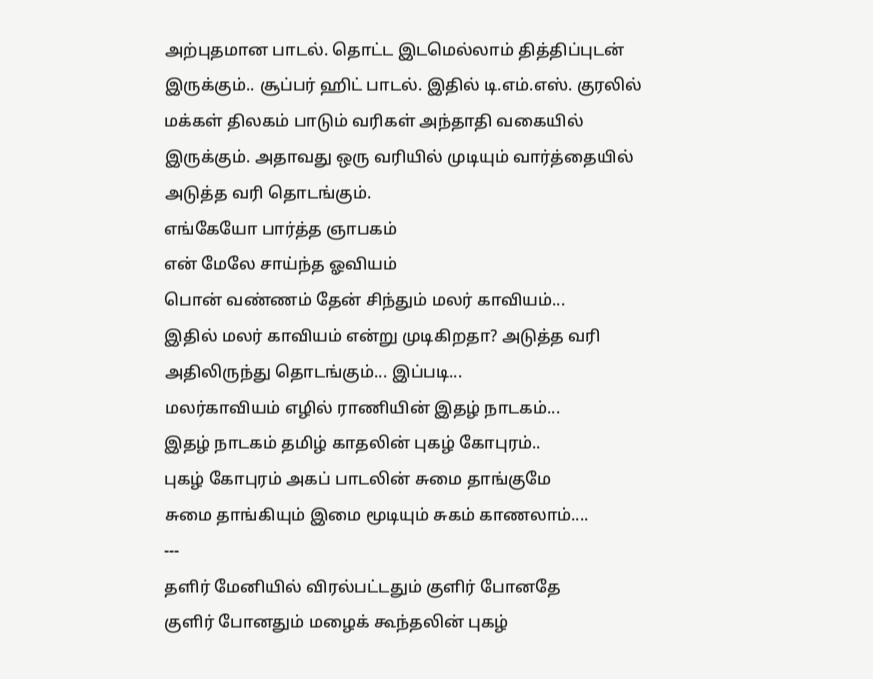அற்புதமான பாடல். தொட்ட இடமெல்லாம் தித்திப்புடன் இருக்கும்.. சூப்பர் ஹிட் பாடல். இதில் டி.எம்.எஸ். குரலில் மக்கள் திலகம் பாடும் வரிகள் அந்தாதி வகையில் இருக்கும். அதாவது ஒரு வரியில் முடியும் வார்த்தையில் அடுத்த வரி தொடங்கும்.
எங்கேயோ பார்த்த ஞாபகம்
என் மேலே சாய்ந்த ஓவியம்
பொன் வண்ணம் தேன் சிந்தும் மலர் காவியம்...
இதில் மலர் காவியம் என்று முடிகிறதா? அடுத்த வரி அதிலிருந்து தொடங்கும்... இப்படி...
மலர்காவியம் எழில் ராணியின் இதழ் நாடகம்...
இதழ் நாடகம் தமிழ் காதலின் புகழ் கோபுரம்..
புகழ் கோபுரம் அகப் பாடலின் சுமை தாங்குமே
சுமை தாங்கியும் இமை மூடியும் சுகம் காணலாம்....
---
தளிர் மேனியில் விரல்பட்டதும் குளிர் போனதே
குளிர் போனதும் மழைக் கூந்தலின் புகழ்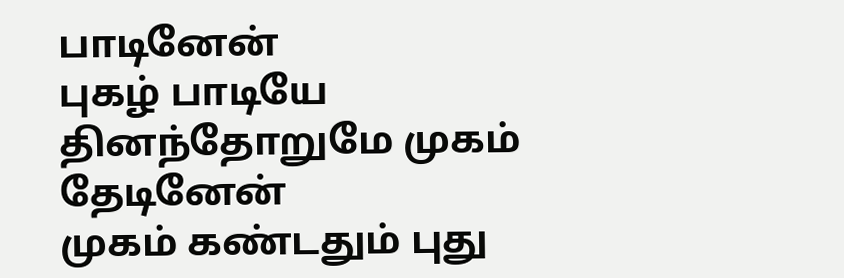பாடினேன்
புகழ் பாடியே தினந்தோறுமே முகம் தேடினேன்
முகம் கண்டதும் புது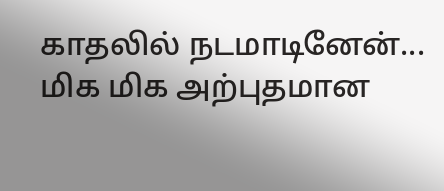காதலில் நடமாடினேன்...
மிக மிக அற்புதமான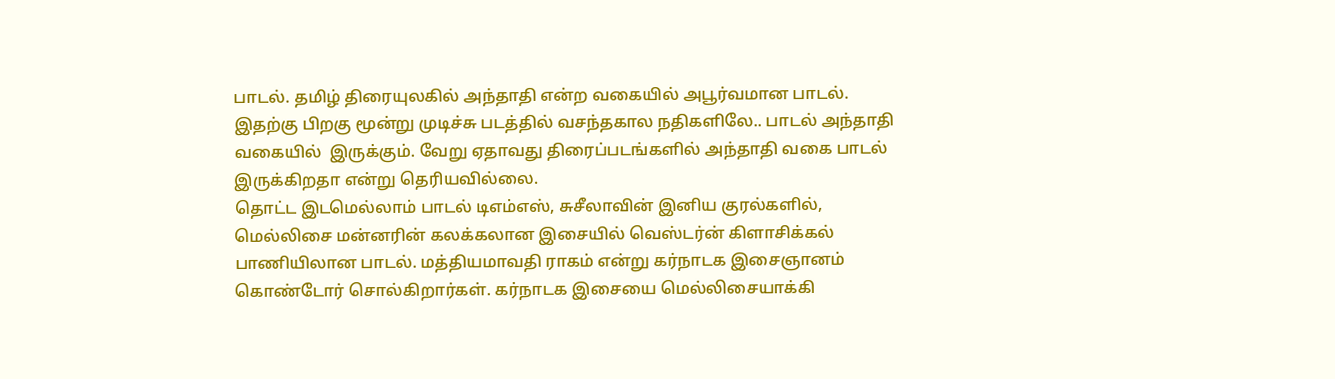பாடல். தமிழ் திரையுலகில் அந்தாதி என்ற வகையில் அபூர்வமான பாடல். இதற்கு பிறகு மூன்று முடிச்சு படத்தில் வசந்தகால நதிகளிலே.. பாடல் அந்தாதி வகையில்  இருக்கும். வேறு ஏதாவது திரைப்படங்களில் அந்தாதி வகை பாடல் இருக்கிறதா என்று தெரியவில்லை.
தொட்ட இடமெல்லாம் பாடல் டிஎம்எஸ், சுசீலாவின் இனிய குரல்களில், மெல்லிசை மன்னரின் கலக்கலான இசையில் வெஸ்டர்ன் கிளாசிக்கல் பாணியிலான பாடல். மத்தியமாவதி ராகம் என்று கர்நாடக இசைஞானம் கொண்டோர் சொல்கிறார்கள். கர்நாடக இசையை மெல்லிசையாக்கி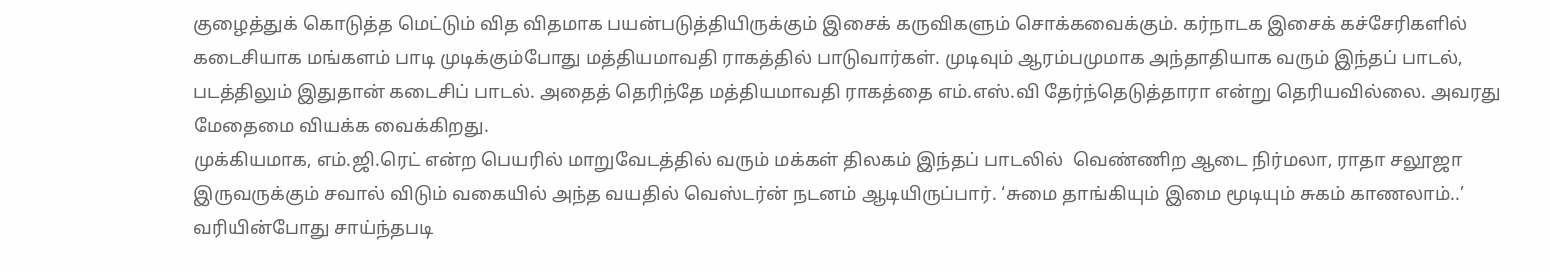குழைத்துக் கொடுத்த மெட்டும் வித விதமாக பயன்படுத்தியிருக்கும் இசைக் கருவிகளும் சொக்கவைக்கும். கர்நாடக இசைக் கச்சேரிகளில் கடைசியாக மங்களம் பாடி முடிக்கும்போது மத்தியமாவதி ராகத்தில் பாடுவார்கள். முடிவும் ஆரம்பமுமாக அந்தாதியாக வரும் இந்தப் பாடல், படத்திலும் இதுதான் கடைசிப் பாடல். அதைத் தெரிந்தே மத்தியமாவதி ராகத்தை எம்.எஸ்.வி தேர்ந்தெடுத்தாரா என்று தெரியவில்லை. அவரது மேதைமை வியக்க வைக்கிறது.
முக்கியமாக, எம்.ஜி.ரெட் என்ற பெயரில் மாறுவேடத்தில் வரும் மக்கள் திலகம் இந்தப் பாடலில்  வெண்ணிற ஆடை நிர்மலா, ராதா சலூஜா இருவருக்கும் சவால் விடும் வகையில் அந்த வயதில் வெஸ்டர்ன் நடனம் ஆடியிருப்பார். ‘சுமை தாங்கியும் இமை மூடியும் சுகம் காணலாம்..’ வரியின்போது சாய்ந்தபடி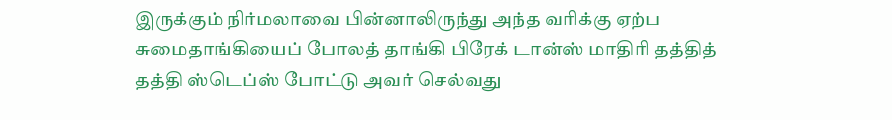இருக்கும் நிர்மலாவை பின்னாலிருந்து அந்த வரிக்கு ஏற்ப சுமைதாங்கியைப் போலத் தாங்கி பிரேக் டான்ஸ் மாதிரி தத்தித் தத்தி ஸ்டெப்ஸ் போட்டு அவர் செல்வது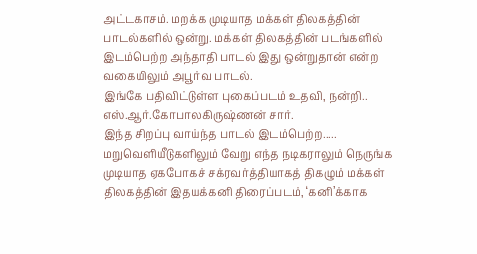அட்டகாசம். மறக்க முடியாத மக்கள் திலகத்தின் பாடல்களில் ஒன்று. மக்கள் திலகத்தின் படங்களில் இடம்பெற்ற அந்தாதி பாடல் இது ஒன்றுதான் என்ற வகையிலும் அபூர்வ பாடல்.
இங்கே பதிவிட்டுள்ள புகைப்படம் உதவி, நன்றி.. எஸ்.ஆர்.கோபாலகிருஷ்ணன் சார்.
இந்த சிறப்பு வாய்ந்த பாடல் இடம்பெற்ற.....  மறுவெளியீடுகளிலும் வேறு எந்த நடிகராலும் நெருங்க முடியாத ஏகபோகச் சக்ரவர்த்தியாகத் திகழும் மக்கள் திலகத்தின் இதயக்கனி திரைப்படம், ‘கனி’க்காக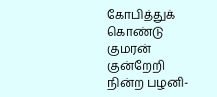கோபித்துக் கொண்டு குமரன் குன்றேறி நின்ற பழனி-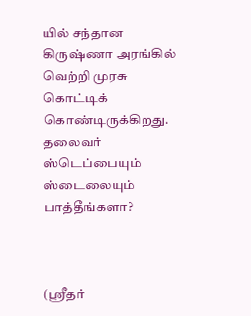யில் சந்தான கிருஷ்ணா அரங்கில் வெற்றி முரசு கொட்டிக் கொண்டிருக்கிறது.
தலைவர் ஸ்டெப்பையும் ஸ்டைலையும் பாத்தீங்களா?



(ஸ்ரீதர்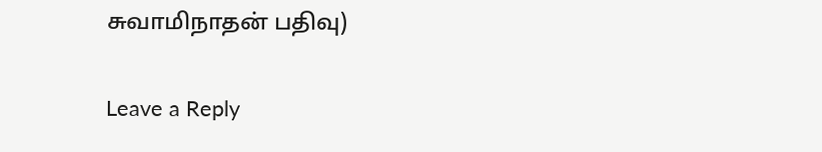சுவாமிநாதன் பதிவு)

Leave a Reply